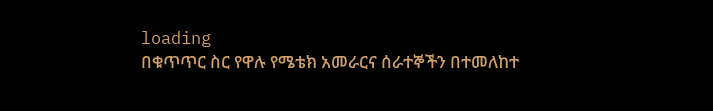loading
በቁጥጥር ስር የዋሉ የሜቴክ አመራርና ሰራተኞችን በተመለከተ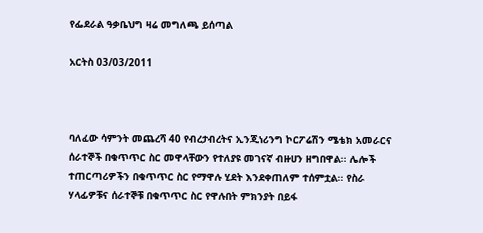የፌደራል ዓቃቤህግ ዛሬ መግለጫ ይሰጣል

አርትስ 03/03/2011



ባለፈው ሳምንት መጨረሻ 40 የብረታብረትና ኢንጂነሪንግ ኮርፖሬሽን ሜቴክ አመራርና ሰራተኞች በቁጥጥር ስር መዋላቸውን የተለያዩ መገናኛ ብዙሀን ዘግበዋል፡፡ ሌሎች ተጠርጣሪዎችን በቁጥጥር ስር የማዋሉ ሂደት እንደቀጠለም ተሰምቷል፡፡ የስራ ሃላፊዎቹና ሰራተኞቹ በቁጥጥር ስር የዋሉበት ምክንያት በይፋ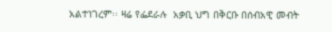አልተነገረም፡፡ ዛሬ የፌደራሉ  አቃቢ ህግ በቅርቡ በሰብአዊ መብት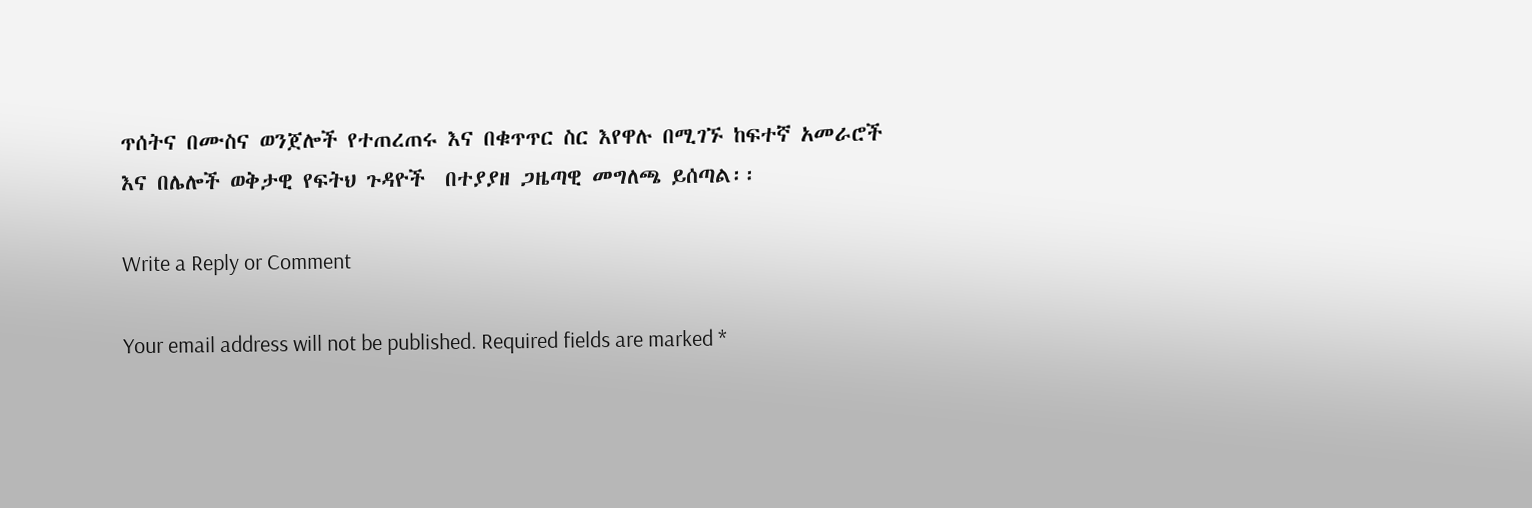ጥሰትና በሙስና ወንጀሎች የተጠረጠሩ እና በቁጥጥር ስር እየዋሉ በሚገኙ ከፍተኛ አመራሮች እና በሌሎች ወቅታዊ የፍትህ ጉዳዮች  በተያያዘ ጋዜጣዊ መግለጫ ይሰጣል፡፡

Write a Reply or Comment

Your email address will not be published. Required fields are marked *